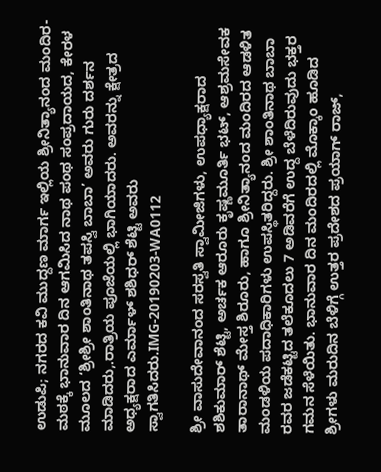ಉಡುಪಿ; ನಗರದ ಕವಿ ಮುದ್ದಣ ಮಾರ್ಗ ಇಲ್ಲಿಯ ಶ್ರೀನಿತ್ಯಾನಂದ ಮಂದಿರ- ಮಠಕ್ಕೆ ಭಾನುವಾರ ದಿನ ಆಗಮಿಸಿದ ನಾಥ ಪಂಥ ಸಂಪ್ರದಾಯದ, ಕೇರಳ ಮೂಲದ ‘ಶ್ರೀಶ್ರೀ ಶಾಂತಿನಾಥ ತಪಸ್ವಿ ಬಾಬಾ’ ಅವರು ಗುರು ದರ್ಶನ ಮಾಡಿದರು,.ರಾತ್ರಿಯ ಪೂಜೆಯಲ್ಲಿ ಭಾಗಿಯಾದರು. ಅವರನ್ನು ಕ್ಷೇತ್ರದ ಅಧ್ಯಕ್ಷರಾದ ಎರ್ಮಾಳ್ ಶಶಿಧರ್ ಶೆಟ್ಟಿ ಅವರು ಸ್ವಾಗತಿಸಿದರು.IMG-20190203-WA0112

ಶ್ರೀ ವಾಸುದೇವಾನಂದ ಸರಸ್ವತಿ ಸ್ವಾಮೀಜಿಗಳು, ಉಪಧ್ಯಾಕ್ಷರಾದ ಶಶಿಕುಮಾರ್ ಶೆಟ್ಟಿ, ಅರ್ಚಕ ಆರೂರು ಕೃಷ್ಣಮೂರ್ತಿ ಭಟ್, ಆಶ್ರಮಸೇವಕ ತಾರಾನಾಥ್ ಮೇಸ್ತ ಶಿರೂರು, ಹಾಗೂ ಶ್ರೀನಿತ್ಯಾನಂದ ಮಂದಿರದ ಆಡಳಿತ ಮಂಡಳಿಯ ಪದಾಧಿಕಾರಿಗಳು ಉಪಸ್ಥಿತರಿದ್ದರು. ಶ್ರೀ ಶಾಂತಿನಾಥ ಬಾಬಾ ರವರ ಜಡೆಕಟ್ಟಿದ ತಲೆಕೂದಲು 7 ಅಡಿವರೆಗೆ ಉದ್ದ ಬೆಳೆದಿರುವುದು ಭಕ್ತರ ಗಮನ ಸೆಳೆಯಿತು. ಭಾನುವಾರ ದಿನ ಮಂದಿರದಲ್ಲಿ ಮೊಕ್ಕಾಂ ಹೂಡಿದ ಶ್ರೀಗಳು ಮರುದಿನ ಬೆಳಿಗ್ಗೆ ಉತ್ತರ ಪ್ರದೇಶದ ಪ್ರಯಾಗ್ ರಾಜ್,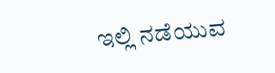ಇಲ್ಲಿ ನಡೆಯುವ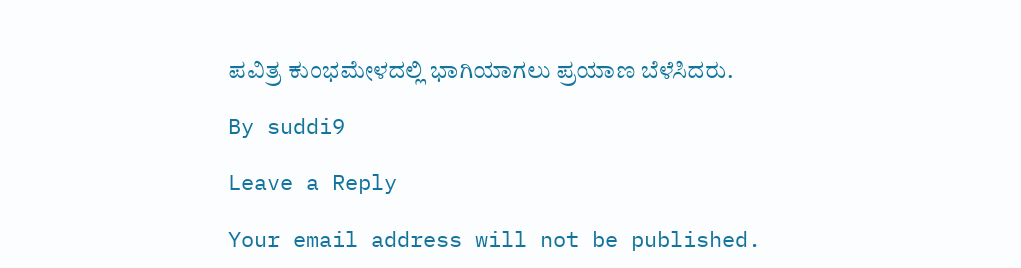ಪವಿತ್ರ ಕುಂಭಮೇಳದಲ್ಲಿ ಭಾಗಿಯಾಗಲು ಪ್ರಯಾಣ ಬೆಳೆಸಿದರು.

By suddi9

Leave a Reply

Your email address will not be published.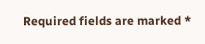Required fields are marked *